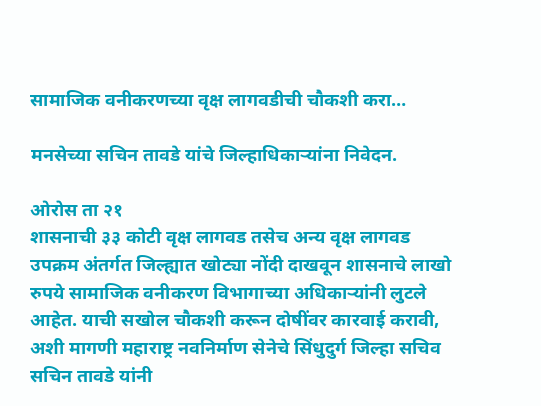सामाजिक वनीकरणच्या वृक्ष लागवडीची चौकशी करा…

मनसेच्या सचिन तावडे यांचे जिल्हाधिकाऱ्यांना निवेदन.

ओरोस ता २१
शासनाची ३३ कोटी वृक्ष लागवड तसेच अन्य वृक्ष लागवड उपक्रम अंतर्गत जिल्ह्यात खोट्या नोंदी दाखवून शासनाचे लाखो रुपये सामाजिक वनीकरण विभागाच्या अधिकाऱ्यांनी लुटले आहेत. याची सखोल चौकशी करून दोषींवर कारवाई करावी, अशी मागणी महाराष्ट्र नवनिर्माण सेनेचे सिंधुदुर्ग जिल्हा सचिव सचिन तावडे यांनी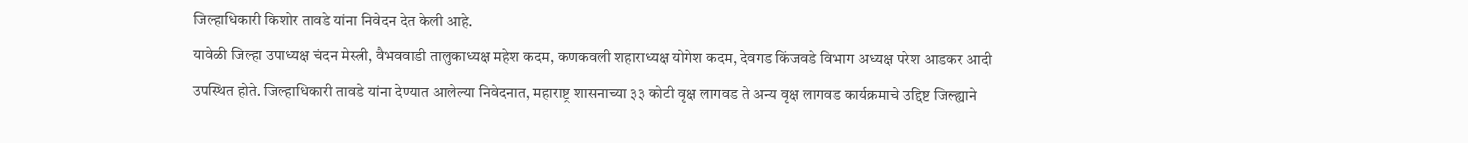जिल्हाधिकारी किशोर तावडे यांना निवेदन देत केली आहे.
यावेळी जिल्हा उपाध्यक्ष चंदन मेस्त्री, वैभववाडी तालुकाध्यक्ष महेश कदम, कणकवली शहाराध्यक्ष योगेश कदम, देवगड किंजवडे विभाग अध्यक्ष परेश आडकर आदी उपस्थित होते. जिल्हाधिकारी तावडे यांना देण्यात आलेल्या निवेदनात, महाराष्ट्र शासनाच्या ३३ कोटी वृक्ष लागवड ते अन्य वृक्ष लागवड कार्यक्रमाचे उद्दिष्ट जिल्ह्याने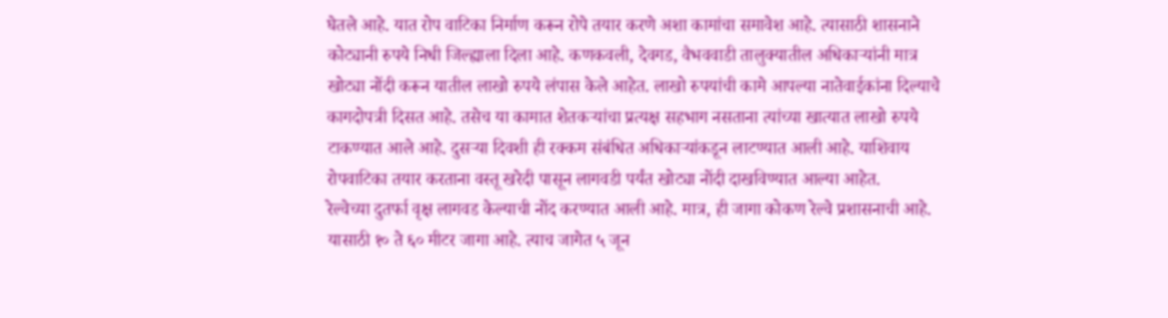घेतले आहे. यात रोप वाटिका निर्माण करून रोपे तयार करणे अशा कामांचा समावेश आहे. त्यासाठी शासनाने कोट्यानी रुपये निधी जिल्ह्याला दिला आहे. कणकवली, देवगड, वैभववाडी तालुक्यातील अधिकाऱ्यांनी मात्र खोट्या नोंदी करून यातील लाखो रुपये लंपास केले आहेत. लाखो रुपयांची कामे आपल्या नातेवाईकांना दिल्याचे कागदोपत्री दिसत आहे. तसेच या कामात शेतकऱ्यांचा प्रत्यक्ष सहभाग नसताना त्यांच्या खात्यात लाखो रुपये टाकण्यात आले आहे. दुसऱ्या दिवशी ही रक्कम संबंधित अधिकाऱ्यांकडून लाटण्यात आली आहे. याशिवाय रोपवाटिका तयार करताना वस्तू खरेदी पासून लागवडी पर्यंत खोट्या नोंदी दाखविण्यात आल्या आहेत.
रेल्वेच्या दुतर्फा वृक्ष लागवड केल्याची नोंद करण्यात आली आहे. मात्र, ही जागा कोकण रेल्वे प्रशासनाची आहे. यासाठी १० ते ६० मीटर जागा आहे. त्याच जागेत ५ जून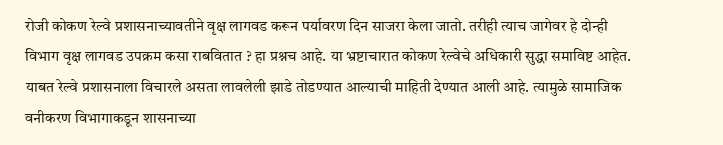रोजी कोकण रेल्वे प्रशासनाच्यावतीने वृक्ष लागवड करून पर्यावरण दिन साजरा केला जातो. तरीही त्याच जागेवर हे दोन्ही विभाग वृक्ष लागवड उपक्रम कसा राबवितात ? हा प्रश्नच आहे. या भ्रष्टाचारात कोकण रेल्वेचे अधिकारी सुद्धा समाविष्ट आहेत. याबत रेल्वे प्रशासनाला विचारले असता लावलेली झाडे तोडण्यात आल्याची माहिती देण्यात आली आहे. त्यामुळे सामाजिक वनीकरण विभागाकडून शासनाच्या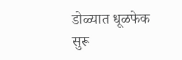डोळ्यात धूळफेक सुरू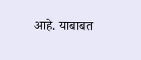आहे. याबाबत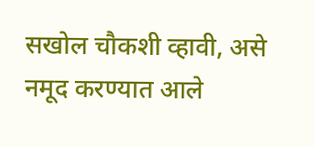सखोल चौकशी व्हावी, असे नमूद करण्यात आले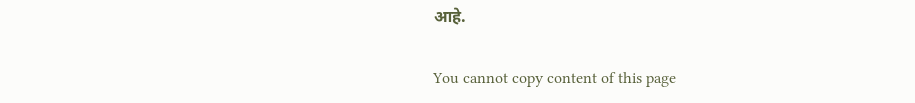आहे.

You cannot copy content of this page